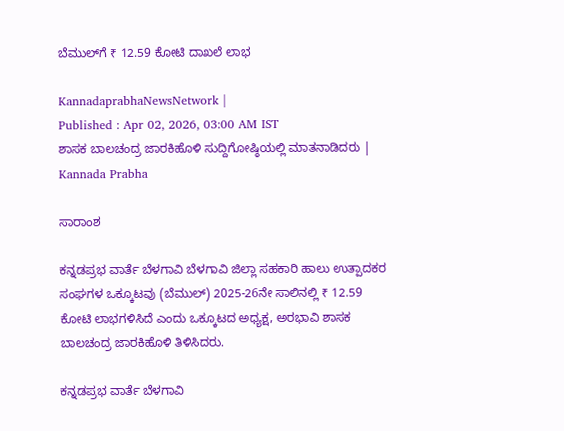ಬೆಮುಲ್‌ಗೆ ₹ 12.59 ಕೋಟಿ ದಾಖಲೆ ಲಾಭ

KannadaprabhaNewsNetwork |
Published : Apr 02, 2026, 03:00 AM IST
ಶಾಸಕ ಬಾಲಚಂದ್ರ ಜಾರಕಿಹೊಳಿ ಸುದ್ದಿಗೋಷ್ಠಿಯಲ್ಲಿ ಮಾತನಾಡಿದರು | Kannada Prabha

ಸಾರಾಂಶ

ಕನ್ನಡಪ್ರಭ ವಾರ್ತೆ ಬೆಳಗಾವಿ ಬೆಳಗಾವಿ ಜಿಲ್ಲಾ ಸಹಕಾರಿ ಹಾಲು ಉತ್ಪಾದಕರ ಸಂಘಗಳ ಒಕ್ಕೂಟವು (ಬೆಮುಲ್‌) 2025-26ನೇ ಸಾಲಿನಲ್ಲಿ ₹ 12.59 ಕೋಟಿ ಲಾಭಗಳಿಸಿದೆ ಎಂದು ಒಕ್ಕೂಟದ ಅಧ್ಯಕ್ಷ, ಅರಭಾವಿ ಶಾಸಕ ಬಾಲಚಂದ್ರ ಜಾರಕಿಹೊಳಿ ತಿಳಿಸಿದರು.

ಕನ್ನಡಪ್ರಭ ವಾರ್ತೆ ಬೆಳಗಾವಿ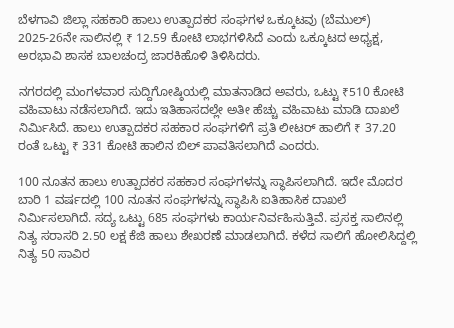ಬೆಳಗಾವಿ ಜಿಲ್ಲಾ ಸಹಕಾರಿ ಹಾಲು ಉತ್ಪಾದಕರ ಸಂಘಗಳ ಒಕ್ಕೂಟವು (ಬೆಮುಲ್‌) 2025-26ನೇ ಸಾಲಿನಲ್ಲಿ ₹ 12.59 ಕೋಟಿ ಲಾಭಗಳಿಸಿದೆ ಎಂದು ಒಕ್ಕೂಟದ ಅಧ್ಯಕ್ಷ, ಅರಭಾವಿ ಶಾಸಕ ಬಾಲಚಂದ್ರ ಜಾರಕಿಹೊಳಿ ತಿಳಿಸಿದರು.

ನಗರದಲ್ಲಿ ಮಂಗಳವಾರ ಸುದ್ದಿಗೋಷ್ಠಿಯಲ್ಲಿ ಮಾತನಾಡಿದ ಅವರು, ಒಟ್ಟು ₹510 ಕೋಟಿ ವಹಿವಾಟು ನಡೆಸಲಾಗಿದೆ. ಇದು ಇತಿಹಾಸದಲ್ಲೇ ಅತೀ ಹೆಚ್ಚು ವಹಿವಾಟು ಮಾಡಿ ದಾಖಲೆ ನಿರ್ಮಿಸಿದೆ. ಹಾಲು ಉತ್ಪಾದಕರ ಸಹಕಾರ ಸಂಘಗಳಿಗೆ ಪ್ರತಿ ಲೀಟರ್‌ ಹಾಲಿಗೆ ₹ 37.20 ರಂತೆ ಒಟ್ಟು ₹ 331 ಕೋಟಿ ಹಾಲಿನ ಬಿಲ್‌ ಪಾವತಿಸಲಾಗಿದೆ ಎಂದರು.

100 ನೂತನ ಹಾಲು ಉತ್ಪಾದಕರ ಸಹಕಾರ ಸಂಘಗಳನ್ನು ಸ್ಥಾಪಿಸಲಾಗಿದೆ. ಇದೇ ಮೊದರ ಬಾರಿ 1 ವರ್ಷದಲ್ಲಿ 100 ನೂತನ ಸಂಘಗಳನ್ನು ಸ್ಥಾಪಿಸಿ ಐತಿಹಾಸಿಕ ದಾಖಲೆ ನಿರ್ಮಿಸಲಾಗಿದೆ. ಸದ್ಯ ಒಟ್ಟು 685 ಸಂಘಗಳು ಕಾರ್ಯನಿರ್ವಹಿಸುತ್ತಿವೆ. ಪ್ರಸಕ್ತ ಸಾಲಿನಲ್ಲಿ ನಿತ್ಯ ಸರಾಸರಿ 2.50 ಲಕ್ಷ ಕೆಜಿ ಹಾಲು ಶೇಖರಣೆ ಮಾಡಲಾಗಿದೆ. ಕಳೆದ ಸಾಲಿಗೆ ಹೋಲಿಸಿದ್ದಲ್ಲಿ ನಿತ್ಯ 50 ಸಾವಿರ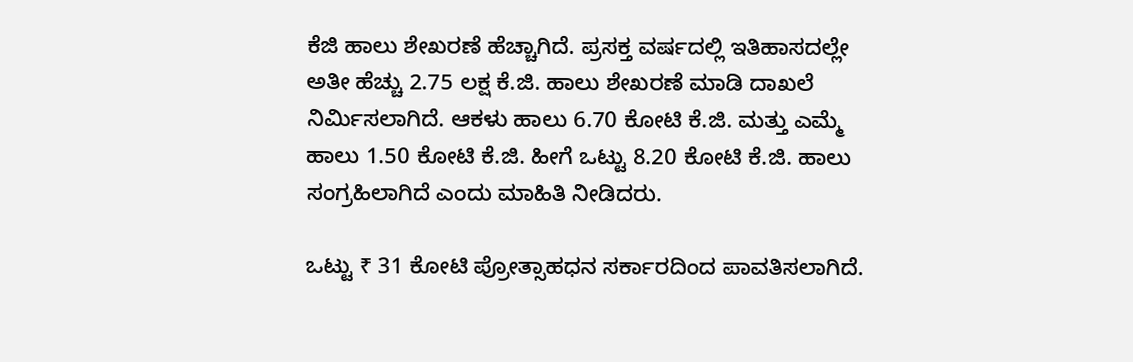ಕೆಜಿ ಹಾಲು ಶೇಖರಣೆ ಹೆಚ್ಚಾಗಿದೆ. ಪ್ರಸಕ್ತ ವರ್ಷದಲ್ಲಿ ಇತಿಹಾಸದಲ್ಲೇ ಅತೀ ಹೆಚ್ಚು 2.75 ಲಕ್ಷ ಕೆ.ಜಿ. ಹಾಲು ಶೇಖರಣೆ ಮಾಡಿ ದಾಖಲೆ ನಿರ್ಮಿಸಲಾಗಿದೆ. ಆಕಳು ಹಾಲು 6.70 ಕೋಟಿ ಕೆ.ಜಿ. ಮತ್ತು ಎಮ್ಮೆ ಹಾಲು 1.50 ಕೋಟಿ ಕೆ.ಜಿ. ಹೀಗೆ ಒಟ್ಟು 8.20 ಕೋಟಿ ಕೆ.ಜಿ. ಹಾಲು ಸಂಗ್ರಹಿಲಾಗಿದೆ ಎಂದು ಮಾಹಿತಿ ನೀಡಿದರು.

ಒಟ್ಟು ₹ 31 ಕೋಟಿ ಪ್ರೋತ್ಸಾಹಧನ ಸರ್ಕಾರದಿಂದ ಪಾವತಿಸಲಾಗಿದೆ.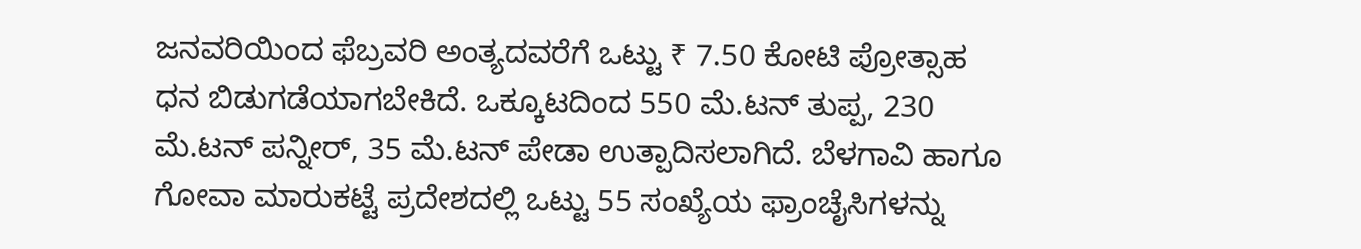ಜನವರಿಯಿಂದ ಫೆಬ್ರವರಿ ಅಂತ್ಯದವರೆಗೆ ಒಟ್ಟು ₹ 7.50 ಕೋಟಿ ಪ್ರೋತ್ಸಾಹ ಧನ ಬಿಡುಗಡೆಯಾಗಬೇಕಿದೆ. ಒಕ್ಕೂಟದಿಂದ 550 ಮೆ.ಟನ್‌ ತುಪ್ಪ, 230 ಮೆ.ಟನ್‌ ಪನ್ನೀರ್‌, 35 ಮೆ.ಟನ್‌ ಪೇಡಾ ಉತ್ಪಾದಿಸಲಾಗಿದೆ. ಬೆಳಗಾವಿ ಹಾಗೂ ಗೋವಾ ಮಾರುಕಟ್ಟೆ ಪ್ರದೇಶದಲ್ಲಿ ಒಟ್ಟು 55 ಸಂಖ್ಯೆಯ ಫ್ರಾಂಚೈಸಿಗಳನ್ನು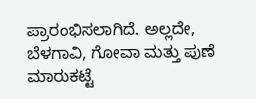ಪ್ರಾರಂಭಿಸಲಾಗಿದೆ. ಅಲ್ಲದೇ, ಬೆಳಗಾವಿ, ಗೋವಾ ಮತ್ತು ಪುಣೆ ಮಾರುಕಟ್ಟೆ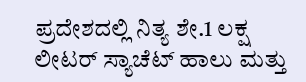ಪ್ರದೇಶದಲ್ಲಿ ನಿತ್ಯ ಶೇ.1 ಲಕ್ಷ ಲೀಟರ್‌ ಸ್ಯಾಚೆಟ್‌ ಹಾಲು ಮತ್ತು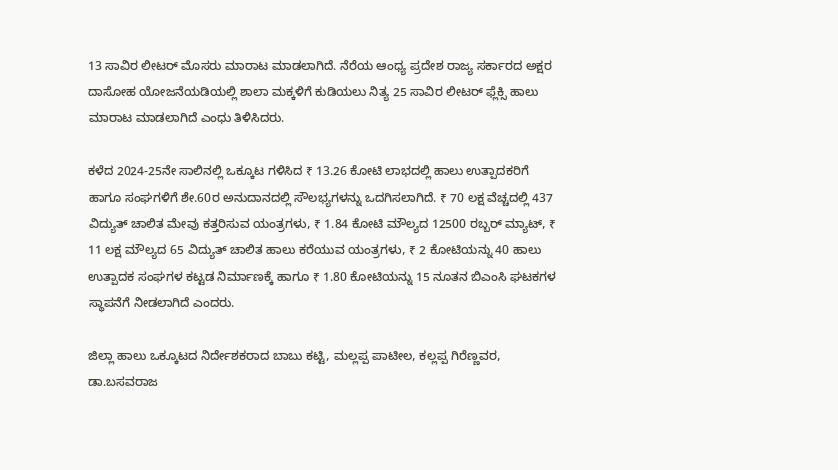13 ಸಾವಿರ ಲೀಟರ್‌ ಮೊಸರು ಮಾರಾಟ ಮಾಡಲಾಗಿದೆ. ನೆರೆಯ ಆಂಧ್ಯ ಪ್ರದೇಶ ರಾಜ್ಯ ಸರ್ಕಾರದ ಅಕ್ಷರ ದಾಸೋಹ ಯೋಜನೆಯಡಿಯಲ್ಲಿ ಶಾಲಾ ಮಕ್ಕಳಿಗೆ ಕುಡಿಯಲು ನಿತ್ಯ 25 ಸಾವಿರ ಲೀಟರ್‌ ಫ್ಲೆಕ್ಸಿ ಹಾಲು ಮಾರಾಟ ಮಾಡಲಾಗಿದೆ ಎಂಧು ತಿಳಿಸಿದರು.

ಕಳೆದ 2024-25ನೇ ಸಾಲಿನಲ್ಲಿ ಒಕ್ಕೂಟ ಗಳಿಸಿದ ₹ 13.26 ಕೋಟಿ ಲಾಭದಲ್ಲಿ ಹಾಲು ಉತ್ಪಾದಕರಿಗೆ ಹಾಗೂ ಸಂಘಗಳಿಗೆ ಶೇ.60ರ ಅನುದಾನದಲ್ಲಿ ಸೌಲಭ್ಯಗಳನ್ನು ಒದಗಿಸಲಾಗಿದೆ. ₹ 70 ಲಕ್ಷ ವೆಚ್ಚದಲ್ಲಿ 437 ವಿದ್ಯುತ್‌ ಚಾಲಿತ ಮೇವು ಕತ್ತರಿಸುವ ಯಂತ್ರಗಳು, ₹ 1.84 ಕೋಟಿ ಮೌಲ್ಯದ 12500 ರಬ್ಬರ್‌ ಮ್ಯಾಟ್, ₹ 11 ಲಕ್ಷ ಮೌಲ್ಯದ 65 ವಿದ್ಯುತ್‌ ಚಾಲಿತ ಹಾಲು ಕರೆಯುವ ಯಂತ್ರಗಳು, ₹ 2 ಕೋಟಿಯನ್ನು 40 ಹಾಲು ಉತ್ಪಾದಕ ಸಂಘಗಳ ಕಟ್ಟಡ ನಿರ್ಮಾಣಕ್ಕೆ ಹಾಗೂ ₹ 1.80 ಕೋಟಿಯನ್ನು 15 ನೂತನ ಬಿಎಂಸಿ ಘಟಕಗಳ ಸ್ಥಾಪನೆಗೆ ನೀಡಲಾಗಿದೆ ಎಂದರು.

ಜಿಲ್ಲಾ ಹಾಲು ಒಕ್ಕೂಟದ ನಿರ್ದೇಶಕರಾದ ಬಾಬು ಕಟ್ಟಿ, ಮಲ್ಲಪ್ಪ ಪಾಟೀಲ, ಕಲ್ಲಪ್ಪ ಗಿರೆಣ್ಣವರ, ಡಾ.ಬಸವರಾಜ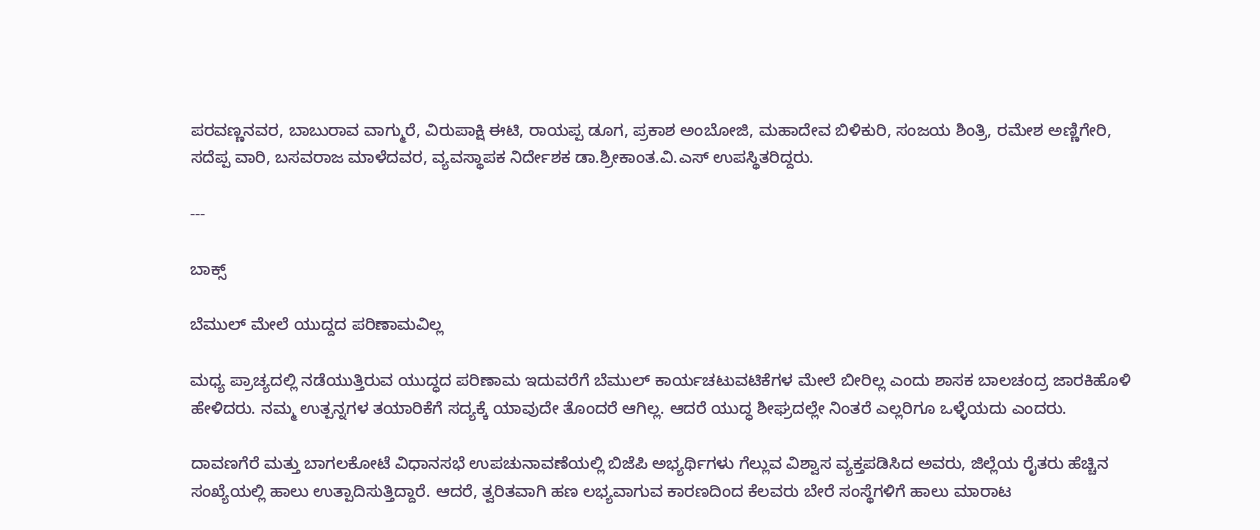ಪರವಣ್ಣನವರ, ಬಾಬುರಾವ ವಾಗ್ಮುರೆ, ವಿರುಪಾಕ್ಷಿ ಈಟಿ, ರಾಯಪ್ಪ ಡೂಗ, ಪ್ರಕಾಶ ಅಂಬೋಜಿ, ಮಹಾದೇವ ಬಿಳಿಕುರಿ, ಸಂಜಯ ಶಿಂತ್ರಿ, ರಮೇಶ ಅಣ್ಣಿಗೇರಿ, ಸದೆಪ್ಪ ವಾರಿ, ಬಸವರಾಜ ಮಾಳೆದವರ, ವ್ಯವಸ್ಥಾಪಕ ನಿರ್ದೇಶಕ ಡಾ.ಶ್ರೀಕಾಂತ.ವಿ.ಎಸ್ ಉಪಸ್ಥಿತರಿದ್ದರು.

---

ಬಾಕ್ಸ್

ಬೆಮುಲ್‌ ಮೇಲೆ ಯುದ್ದದ ಪರಿಣಾಮವಿಲ್ಲ

ಮಧ್ಯ ಪ್ರಾಚ್ಯದಲ್ಲಿ ನಡೆಯುತ್ತಿರುವ ಯುದ್ಧದ ಪರಿಣಾಮ ಇದುವರೆಗೆ ಬೆಮುಲ್‌ ಕಾರ್ಯಚಟುವಟಿಕೆಗಳ ಮೇಲೆ ಬೀರಿಲ್ಲ ಎಂದು ಶಾಸಕ ಬಾಲಚಂದ್ರ ಜಾರಕಿಹೊಳಿ ಹೇಳಿದರು. ನಮ್ಮ ಉತ್ಪನ್ನಗಳ ತಯಾರಿಕೆಗೆ ಸದ್ಯಕ್ಕೆ ಯಾವುದೇ ತೊಂದರೆ ಆಗಿಲ್ಲ. ಆದರೆ ಯುದ್ಧ ಶೀಘ್ರದಲ್ಲೇ ನಿಂತರೆ ಎಲ್ಲರಿಗೂ ಒಳ್ಳೆಯದು ಎಂದರು.

ದಾವಣಗೆರೆ ಮತ್ತು ಬಾಗಲಕೋಟೆ ವಿಧಾನಸಭೆ ಉಪಚುನಾವಣೆಯಲ್ಲಿ ಬಿಜೆಪಿ ಅಭ್ಯರ್ಥಿಗಳು ಗೆಲ್ಲುವ ವಿಶ್ವಾಸ ವ್ಯಕ್ತಪಡಿಸಿದ ಅವರು, ಜಿಲ್ಲೆಯ ರೈತರು ಹೆಚ್ಚಿನ ಸಂಖ್ಯೆಯಲ್ಲಿ ಹಾಲು ಉತ್ಪಾದಿಸುತ್ತಿದ್ದಾರೆ. ಆದರೆ, ತ್ವರಿತವಾಗಿ ಹಣ ಲಭ್ಯವಾಗುವ ಕಾರಣದಿಂದ ಕೆಲವರು ಬೇರೆ ಸಂಸ್ಥೆಗಳಿಗೆ ಹಾಲು ಮಾರಾಟ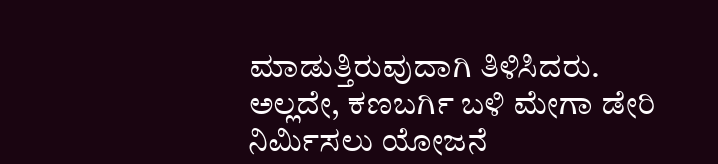ಮಾಡುತ್ತಿರುವುದಾಗಿ ತಿಳಿಸಿದರು. ಅಲ್ಲದೇ, ಕಣಬರ್ಗಿ ಬಳಿ ಮೇಗಾ ಡೇರಿ ನಿರ್ಮಿಸಲು ಯೋಜನೆ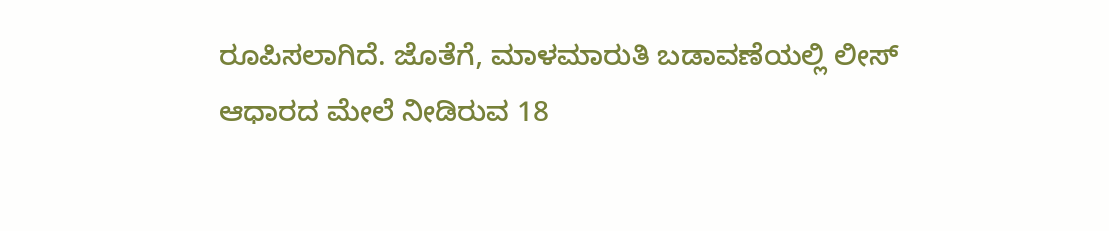ರೂಪಿಸಲಾಗಿದೆ. ಜೊತೆಗೆ, ಮಾಳಮಾರುತಿ ಬಡಾವಣೆಯಲ್ಲಿ ಲೀಸ್ ಆಧಾರದ ಮೇಲೆ ನೀಡಿರುವ 18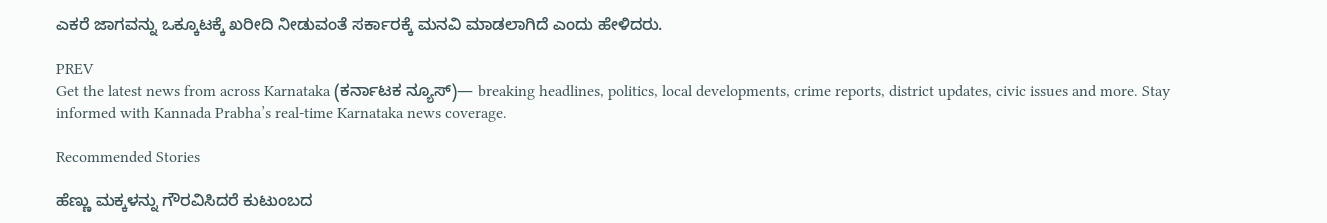ಎಕರೆ ಜಾಗವನ್ನು ಒಕ್ಕೂಟಕ್ಕೆ ಖರೀದಿ ನೀಡುವಂತೆ ಸರ್ಕಾರಕ್ಕೆ ಮನವಿ ಮಾಡಲಾಗಿದೆ ಎಂದು ಹೇಳಿದರು.

PREV
Get the latest news from across Karnataka (ಕರ್ನಾಟಕ ನ್ಯೂಸ್)— breaking headlines, politics, local developments, crime reports, district updates, civic issues and more. Stay informed with Kannada Prabha’s real‑time Karnataka news coverage.

Recommended Stories

ಹೆಣ್ಣು ಮಕ್ಕಳನ್ನು ಗೌರವಿಸಿದರೆ ಕುಟುಂಬದ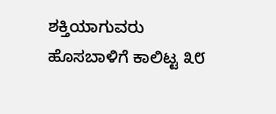ಶಕ್ತಿಯಾಗುವರು
ಹೊಸಬಾಳಿಗೆ ಕಾಲಿಟ್ಟ ೩೮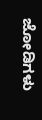ಜೋಡಿಗಳು